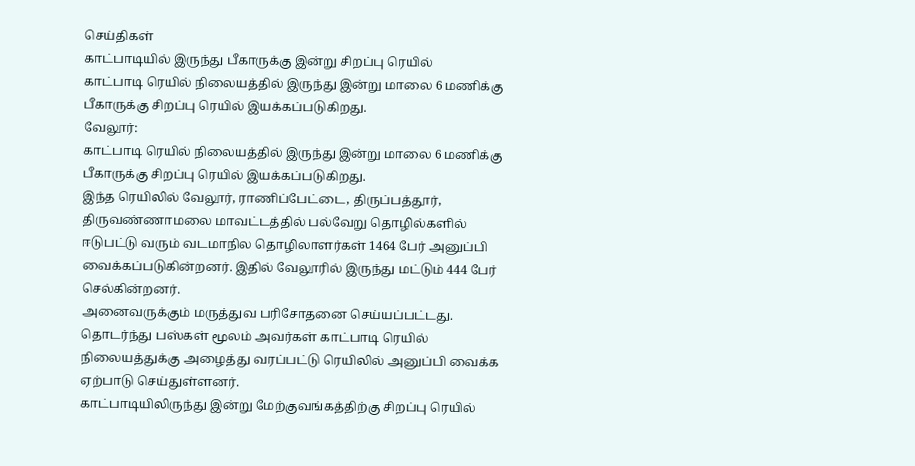செய்திகள்
காட்பாடியில் இருந்து பீகாருக்கு இன்று சிறப்பு ரெயில்
காட்பாடி ரெயில் நிலையத்தில் இருந்து இன்று மாலை 6 மணிக்கு பீகாருக்கு சிறப்பு ரெயில் இயக்கப்படுகிறது.
வேலூர்:
காட்பாடி ரெயில் நிலையத்தில் இருந்து இன்று மாலை 6 மணிக்கு பீகாருக்கு சிறப்பு ரெயில் இயக்கப்படுகிறது.
இந்த ரெயிலில் வேலூர், ராணிப்பேட்டை, திருப்பத்தூர், திருவண்ணாமலை மாவட்டத்தில் பல்வேறு தொழில்களில் ஈடுபட்டு வரும் வடமாநில தொழிலாளர்கள் 1464 பேர் அனுப்பி வைக்கப்படுகின்றனர். இதில் வேலூரில் இருந்து மட்டும் 444 பேர் செல்கின்றனர்.
அனைவருக்கும் மருத்துவ பரிசோதனை செய்யப்பட்டது. தொடர்ந்து பஸ்கள் மூலம் அவர்கள் காட்பாடி ரெயில் நிலையத்துக்கு அழைத்து வரப்பட்டு ரெயிலில் அனுப்பி வைக்க ஏற்பாடு செய்துள்ளனர்.
காட்பாடியிலிருந்து இன்று மேற்குவங்கத்திற்கு சிறப்பு ரெயில்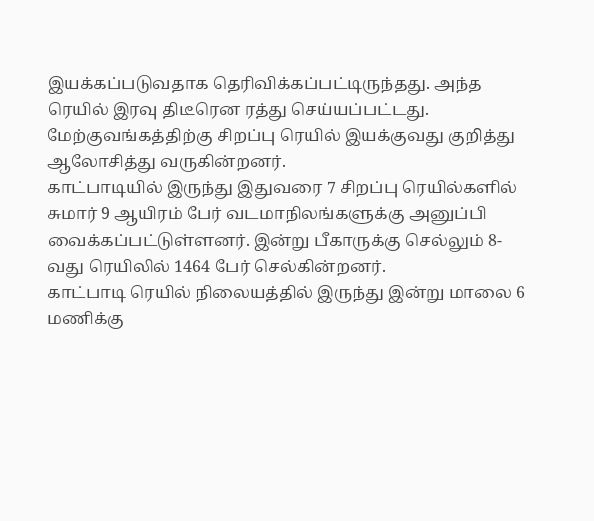இயக்கப்படுவதாக தெரிவிக்கப்பட்டிருந்தது. அந்த ரெயில் இரவு திடீரென ரத்து செய்யப்பட்டது. மேற்குவங்கத்திற்கு சிறப்பு ரெயில் இயக்குவது குறித்து ஆலோசித்து வருகின்றனர்.
காட்பாடியில் இருந்து இதுவரை 7 சிறப்பு ரெயில்களில் சுமார் 9 ஆயிரம் பேர் வடமாநிலங்களுக்கு அனுப்பி வைக்கப்பட்டுள்ளனர். இன்று பீகாருக்கு செல்லும் 8-வது ரெயிலில் 1464 பேர் செல்கின்றனர்.
காட்பாடி ரெயில் நிலையத்தில் இருந்து இன்று மாலை 6 மணிக்கு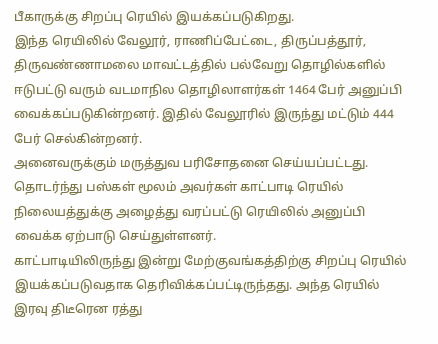பீகாருக்கு சிறப்பு ரெயில் இயக்கப்படுகிறது.
இந்த ரெயிலில் வேலூர், ராணிப்பேட்டை, திருப்பத்தூர், திருவண்ணாமலை மாவட்டத்தில் பல்வேறு தொழில்களில் ஈடுபட்டு வரும் வடமாநில தொழிலாளர்கள் 1464 பேர் அனுப்பி வைக்கப்படுகின்றனர். இதில் வேலூரில் இருந்து மட்டும் 444 பேர் செல்கின்றனர்.
அனைவருக்கும் மருத்துவ பரிசோதனை செய்யப்பட்டது. தொடர்ந்து பஸ்கள் மூலம் அவர்கள் காட்பாடி ரெயில் நிலையத்துக்கு அழைத்து வரப்பட்டு ரெயிலில் அனுப்பி வைக்க ஏற்பாடு செய்துள்ளனர்.
காட்பாடியிலிருந்து இன்று மேற்குவங்கத்திற்கு சிறப்பு ரெயில் இயக்கப்படுவதாக தெரிவிக்கப்பட்டிருந்தது. அந்த ரெயில் இரவு திடீரென ரத்து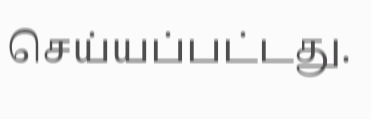செய்யப்பட்டது.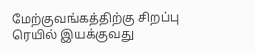மேற்குவங்கத்திற்கு சிறப்பு ரெயில் இயக்குவது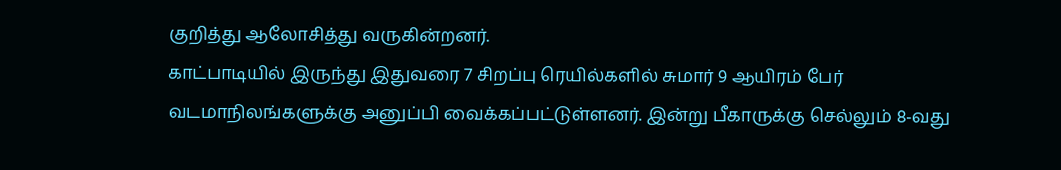குறித்து ஆலோசித்து வருகின்றனர்.
காட்பாடியில் இருந்து இதுவரை 7 சிறப்பு ரெயில்களில் சுமார் 9 ஆயிரம் பேர் வடமாநிலங்களுக்கு அனுப்பி வைக்கப்பட்டுள்ளனர். இன்று பீகாருக்கு செல்லும் 8-வது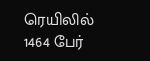ரெயிலில் 1464 பேர்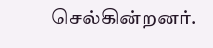செல்கின்றனர்.